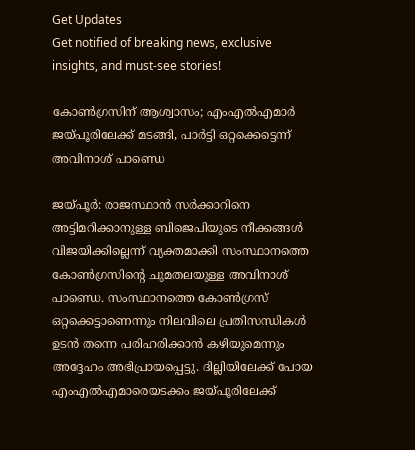Get Updates
Get notified of breaking news, exclusive insights, and must-see stories!

കോണ്‍ഗ്രസിന് ആശ്വാസം; എംഎല്‍എമാര്‍ ജയ്പൂരിലേക്ക് മടങ്ങി, പാര്‍ട്ടി ഒറ്റക്കെട്ടെന്ന് അവിനാശ് പാണ്ഡെ

ജയ്പൂര്‍: രാജസ്ഥാന്‍ സര്‍ക്കാറിനെ അട്ടിമറിക്കാനുള്ള ബിജെപിയുടെ നീക്കങ്ങള്‍ വിജയിക്കില്ലെന്ന് വ്യക്തമാക്കി സംസ്ഥാനത്തെ കോണ്‍ഗ്രസിന്‍റെ ചുമതലയുള്ള അവിനാശ് പാണ്ഡെ. സംസ്ഥാനത്തെ കോണ്‍ഗ്രസ് ഒറ്റക്കെട്ടാണെന്നും നിലവിലെ പ്രതിസന്ധികള്‍ ഉടന്‍ തന്നെ പരിഹരിക്കാന്‍ കഴിയുമെന്നും അദ്ദേഹം അഭിപ്രായപ്പെട്ടു. ദില്ലിയിലേക്ക് പോയ എംഎല്‍എമാരെയടക്കം ജയ്പൂരിലേക്ക്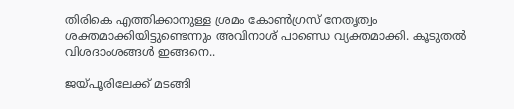തിരികെ എത്തിക്കാനുള്ള ശ്രമം കോണ്‍ഗ്രസ് നേതൃത്വം ശക്തമാക്കിയിട്ടുണ്ടെന്നും അവിനാശ് പാണ്ഡെ വ്യക്തമാക്കി. കൂടുതല്‍ വിശദാംശങ്ങള്‍ ഇങ്ങനെ..

ജയ്പൂരിലേക്ക് മടങ്ങി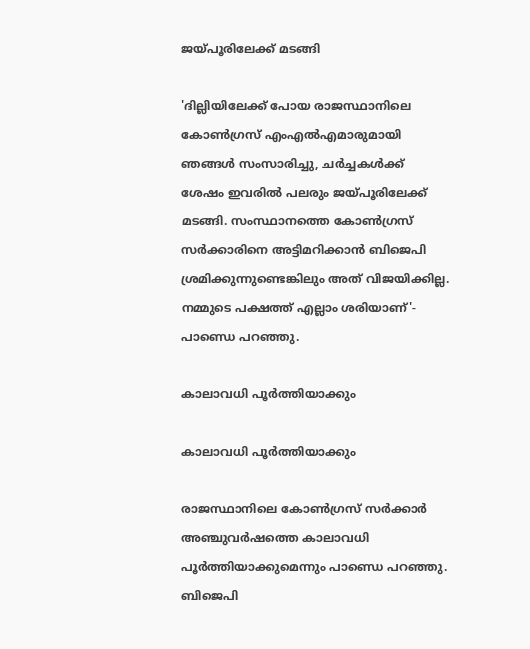ജയ്പൂരിലേക്ക് മടങ്ങി

'ദില്ലിയിലേക്ക് പോയ രാജസ്ഥാനിലെ കോൺഗ്രസ് എം‌എൽ‌എമാരുമായി ഞങ്ങൾ സംസാരിച്ചു, ചർച്ചകൾക്ക് ശേഷം ഇവരിൽ പലരും ജയ്പൂരിലേക്ക് മടങ്ങി. സംസ്ഥാനത്തെ കോൺഗ്രസ് സർക്കാരിനെ അട്ടിമറിക്കാൻ ബിജെപി ശ്രമിക്കുന്നുണ്ടെങ്കിലും അത് വിജയിക്കില്ല. നമ്മുടെ പക്ഷത്ത് എല്ലാം ശരിയാണ്'- പാണ്ഡെ പറഞ്ഞു.

കാലാവധി പൂർത്തിയാക്കും

കാലാവധി പൂർത്തിയാക്കും

രാജസ്ഥാനിലെ കോൺഗ്രസ് സർക്കാർ അഞ്ചുവർഷത്തെ കാലാവധി പൂർത്തിയാക്കുമെന്നും പാണ്ഡെ പറഞ്ഞു. ബിജെപി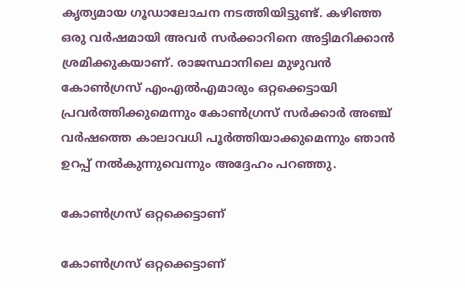കൃത്യമായ ഗൂഡാലോചന നടത്തിയിട്ടുണ്ട്. കഴിഞ്ഞ ഒരു വർഷമായി അവര്‍ സര്‍ക്കാറിനെ അട്ടിമറിക്കാന്‍ ശ്രമിക്കുകയാണ്. രാജസ്ഥാനിലെ മുഴുവന്‍ കോൺഗ്രസ് എം‌എൽ‌എമാരും ഒറ്റക്കെട്ടായി പ്രവർത്തിക്കുമെന്നും കോൺഗ്രസ് സർക്കാർ അഞ്ച് വർഷത്തെ കാലാവധി പൂർത്തിയാക്കുമെന്നും ഞാന്‍ ഉറപ്പ് നല്‍കുന്നുവെന്നും അദ്ദേഹം പറഞ്ഞു.

കോണ്‍ഗ്രസ് ഒറ്റക്കെട്ടാണ്

കോണ്‍ഗ്രസ് ഒറ്റക്കെട്ടാണ്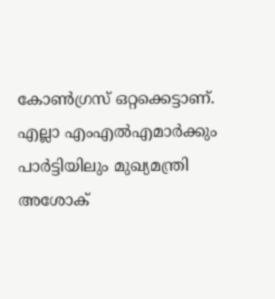കോണ്‍ഗ്രസ് ഒറ്റക്കെട്ടാണ്. എല്ലാ എം‌എൽ‌എമാർക്കും പാർട്ടിയിലും മുഖ്യമന്ത്രി അശോക്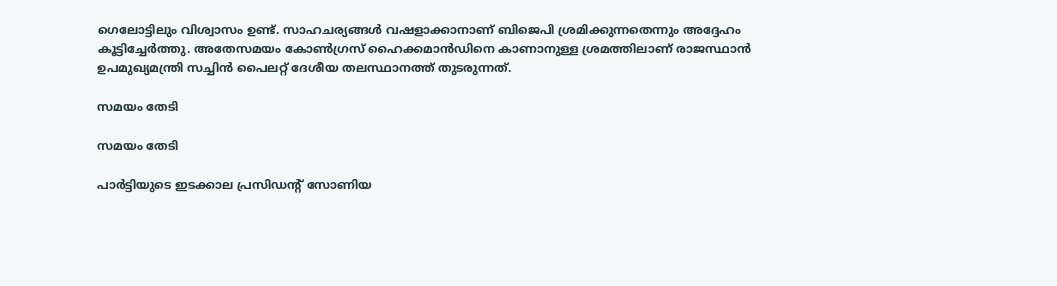ഗെലോട്ടിലും വിശ്വാസം ഉണ്ട്. സാഹചര്യങ്ങള്‍ വഷളാക്കാനാണ് ബിജെപി ശ്രമിക്കുന്നതെന്നും അദ്ദേഹം കൂട്ടിച്ചേര്‍ത്തു. അതേസമയം കോൺഗ്രസ് ഹൈക്കമാൻഡിനെ കാണാനുള്ള ശ്രമത്തിലാണ് രാജസ്ഥാൻ ഉപമുഖ്യമന്ത്രി സച്ചിൻ പൈലറ്റ് ദേശീയ തലസ്ഥാനത്ത് തുടരുന്നത്.

സമയം തേടി

സമയം തേടി

പാർട്ടിയുടെ ഇടക്കാല പ്രസിഡന്റ് സോണിയ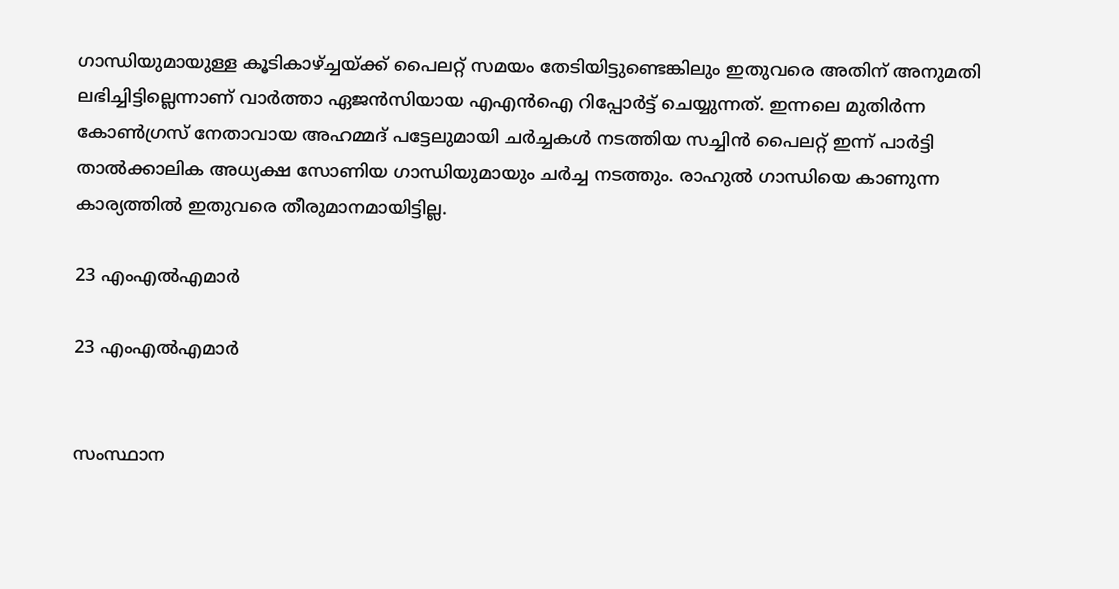ഗാന്ധിയുമായുള്ള കൂടികാഴ്ച്ചയ്ക്ക് പൈലറ്റ് സമയം തേടിയിട്ടുണ്ടെങ്കിലും ഇതുവരെ അതിന് അനുമതി ലഭിച്ചിട്ടില്ലെന്നാണ് വാര്‍ത്താ ഏജന്‍സിയായ എഎന്‍ഐ റിപ്പോര്‍ട്ട് ചെയ്യുന്നത്. ഇന്നലെ മുതിര്‍ന്ന കോണ്‍ഗ്രസ് നേതാവായ അഹമ്മദ് പട്ടേലുമായി ചര്‍ച്ചകള്‍ നടത്തിയ സച്ചിന്‍ പൈലറ്റ് ഇന്ന് പാര്‍ട്ടി താല്‍ക്കാലിക അധ്യക്ഷ സോണിയ ഗാന്ധിയുമായും ചര്‍ച്ച നടത്തും. രാഹുല്‍ ഗാന്ധിയെ കാണുന്ന കാര്യത്തില്‍ ഇതുവരെ തീരുമാനമായിട്ടില്ല.

23 എംഎല്‍എമാര്‍

23 എംഎല്‍എമാര്‍


സംസ്ഥാന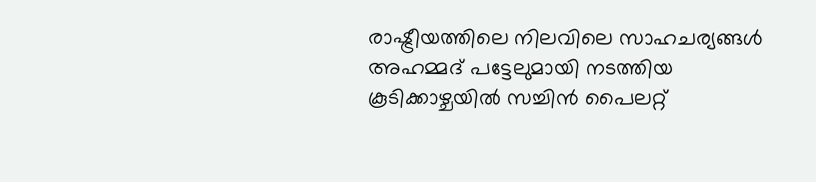രാഷ്ട്രീയത്തിലെ നിലവിലെ സാഹചര്യങ്ങള്‍ അഹമ്മദ് പട്ടേലുമായി നടത്തിയ കൂടിക്കാഴ്ചയില്‍ സച്ചിന്‍ പൈലറ്റ്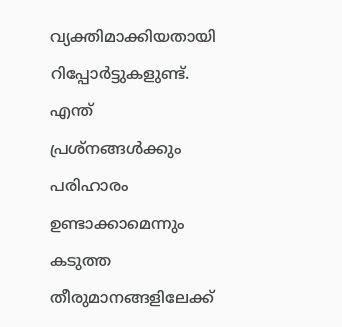വ്യക്തിമാക്കിയതായി റിപ്പോര്‍ട്ടുകളുണ്ട്. എന്ത് പ്രശ്നങ്ങള്‍ക്കും പരിഹാരം ഉണ്ടാക്കാമെന്നും കടുത്ത തീരുമാനങ്ങളിലേക്ക്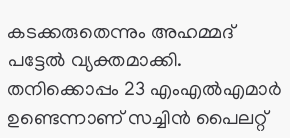കടക്കരുതെന്നും അഹമ്മദ് പട്ടേല്‍ വ്യക്തമാക്കി. തനിക്കൊപ്പം 23 എംഎല്‍എമാര്‍ ഉണ്ടെന്നാണ് സച്ചിന്‍ പൈലറ്റ്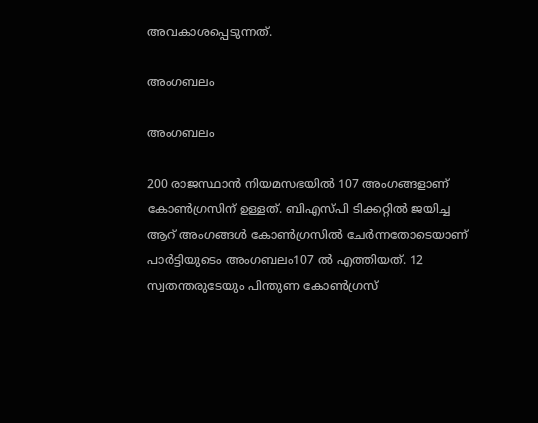അവകാശപ്പെടുന്നത്.

അംഗബലം

അംഗബലം

200 രാജസ്ഥാന്‍ നിയമസഭയില്‍ 107 അംഗങ്ങളാണ് കോണ്‍ഗ്രസിന് ഉള്ളത്. ബിഎസ്പി ടിക്കറ്റിൽ ജയിച്ച ആറ് അംഗങ്ങള്‍ കോൺഗ്രസിൽ ചേര്‍ന്നതോടെയാണ് പാര്‍ട്ടിയുടെം അംഗബലം107 ല്‍ എത്തിയത്. 12 സ്വതന്തരുടേയും പിന്തുണ കോണ്‍ഗ്രസ്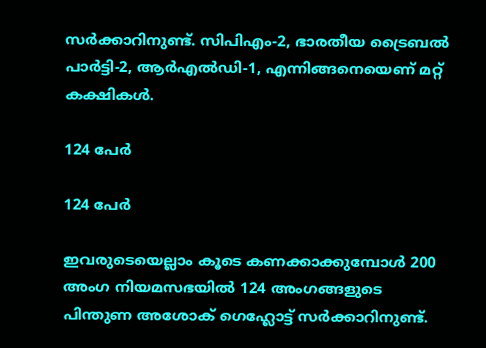സര്‍ക്കാറിനുണ്ട്. സിപിഎം-2, ഭാരതീയ ട്രൈബല്‍ പാര്‍ട്ടി-2, ആര്‍എല്‍ഡി-1, എന്നിങ്ങനെയെണ് മറ്റ് കക്ഷികള്‍.

124 പേര്‍

124 പേര്‍

ഇവരുടെയെല്ലാം കൂടെ കണക്കാക്കുമ്പോള്‍ 200 അംഗ നിയമസഭയില്‍ 124 അംഗങ്ങളുടെ പിന്തുണ അശോക് ഗെഹ്ലോട്ട് സര്‍ക്കാറിനുണ്ട്.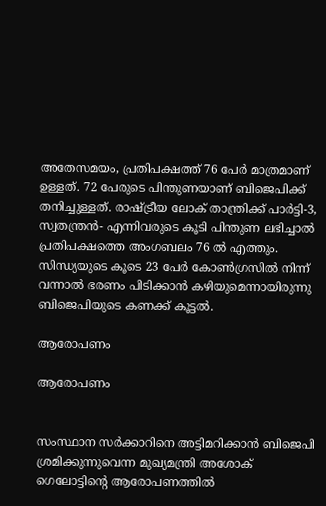അതേസമയം, പ്രതിപക്ഷത്ത് 76 പേര്‍ മാത്രമാണ് ഉള്ളത്. 72 പേരുടെ പിന്തുണയാണ് ബിജെപിക്ക് തനിച്ചുള്ളത്. രാഷ്ട്രീയ ലോക് താന്ത്രിക്ക് പാര്‍ട്ടി-3, സ്വതന്ത്രന്‍- എന്നിവരുടെ കൂടി പിന്തുണ ലഭിച്ചാല്‍ പ്രതിപക്ഷത്തെ അംഗബലം 76 ല്‍ എത്തും. സിന്ധ്യയുടെ കൂടെ 23 പേര്‍ കോണ്‍ഗ്രസില്‍ നിന്ന് വന്നാല്‍ ഭരണം പിടിക്കാന്‍ കഴിയുമെന്നായിരുന്നു ബിജെപിയുടെ കണക്ക് കൂട്ടല്‍.

ആരോപണം

ആരോപണം


സംസ്ഥാന സര്‍ക്കാറിനെ അട്ടിമറിക്കാന്‍ ബിജെപി ശ്രമിക്കുന്നുവെന്ന മുഖ്യമന്ത്രി അശോക് ഗെലോട്ടിന്‍റെ ആരോപണത്തില്‍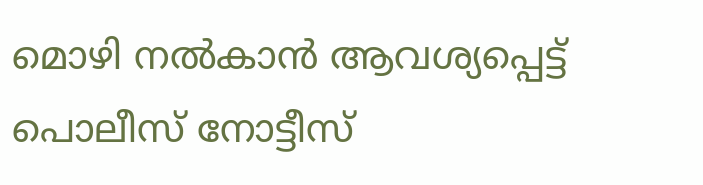മൊഴി നല്‍കാന്‍ ആവശ്യപ്പെട്ട് പൊലീസ് നോട്ടീസ്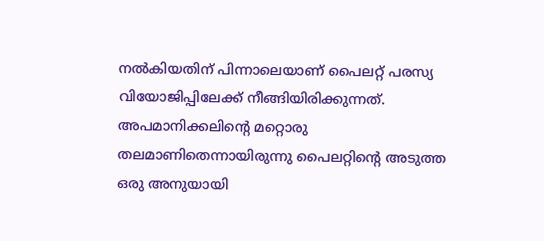നല്‍കിയതിന് പിന്നാലെയാണ് പൈലറ്റ് പരസ്യ വിയോജിപ്പിലേക്ക് നീങ്ങിയിരിക്കുന്നത്. അപമാനിക്കലിന്റെ മറ്റൊരു തലമാണിതെന്നായിരുന്നു പൈലറ്റിന്‍റെ അടുത്ത ഒരു അനുയായി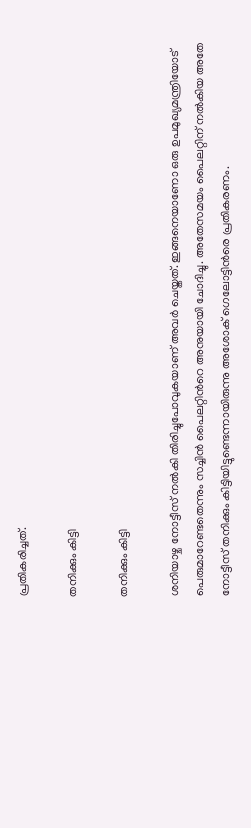പ്രതികരിച്ചത്.

തനിക്കും കിട്ടി

തനിക്കും കിട്ടി

ശനിയാഴ്ച നോട്ടീസ് നല്‍കി തിരിച്ചുപോവുകയാണ് അവര്‍ ചെയ്തത്. ഇങ്ങനെയാണോ ഒരു ഉപമുഖ്യമന്ത്രിയോട് പെരുമാറേണ്ടതെന്നും സച്ചിന്‍ പൈലറ്റിന്‍റെ അനുയായി ചോദിച്ചു. അതേസമയം പൈലറ്റിന് നല്‍കിയ അതേ നോട്ടീസ് തനിക്കും കിട്ടിയിട്ടുണ്ടെന്നായിരുന്നു അശോക് ഗെലോട്ടിന്‍രെ പ്രതികരണം.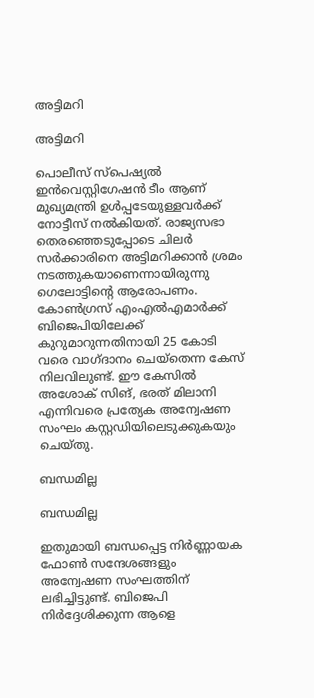അട്ടിമറി

അട്ടിമറി

പൊലീസ് സ്‌പെഷ്യല്‍ ഇന്‍വെസ്റ്റിഗേഷന്‍ ടീം ആണ് മുഖ്യമന്ത്രി ഉള്‍പ്പടേയുള്ളവര്‍ക്ക് നോട്ടീസ് നല്‍കിയത്. രാജ്യസഭാ തെരഞ്ഞെടുപ്പോടെ ചിലര്‍ സര്‍ക്കാരിനെ അട്ടിമറിക്കാന്‍ ശ്രമം നടത്തുകയാണെന്നായിരുന്നു ഗെലോട്ടിന്‍റെ ആരോപണം. കോണ്‍ഗ്രസ് എംഎല്‍എമാര്‍ക്ക് ബിജെപിയിലേക്ക് കുറുമാറുന്നതിനായി 25 കോടി വരെ വാഗ്ദാനം ചെയ്തെന്ന കേസ് നിലവിലുണ്ട്. ഈ കേസില്‍ അശോക് സിങ്, ഭരത് മിലാനി എന്നിവരെ പ്രത്യേക അന്വേഷണ സംഘം കസ്റ്റഡിയിലെടുക്കുകയും ചെയ്തു.

ബന്ധമില്ല

ബന്ധമില്ല

ഇതുമായി ബന്ധപ്പെട്ട നിര്‍ണ്ണായക ഫോണ്‍ സന്ദേശങ്ങളും അന്വേഷണ സംഘത്തിന് ലഭിച്ചിട്ടുണ്ട്. ബിജെപി നിര്‍ദ്ദേശിക്കുന്ന ആളെ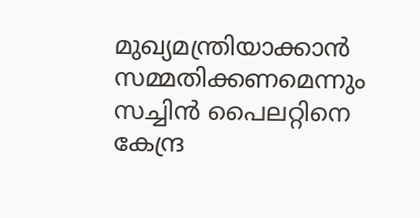മുഖ്യമന്ത്രിയാക്കാന്‍ സമ്മതിക്കണമെന്നും സച്ചിന്‍ പൈലറ്റിനെ കേന്ദ്ര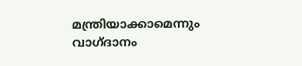മന്ത്രിയാക്കാമെന്നും വാഗ്ദാനം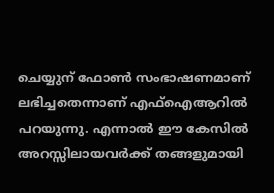ചെയ്യുന് ഫോണ്‍ സംഭാഷണമാണ് ലഭിച്ചതെന്നാണ് എഫ്ഐആറില്‍ പറയുന്നു. എന്നാല്‍ ഈ കേസില്‍ അറസ്സിലായവര്‍ക്ക് തങ്ങളുമായി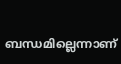ബന്ധമില്ലെന്നാണ്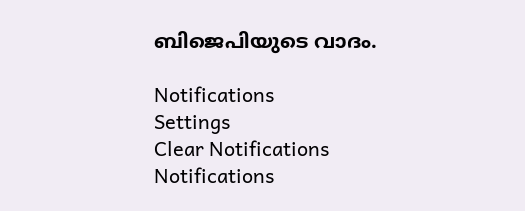ബിജെപിയുടെ വാദം.

Notifications
Settings
Clear Notifications
Notifications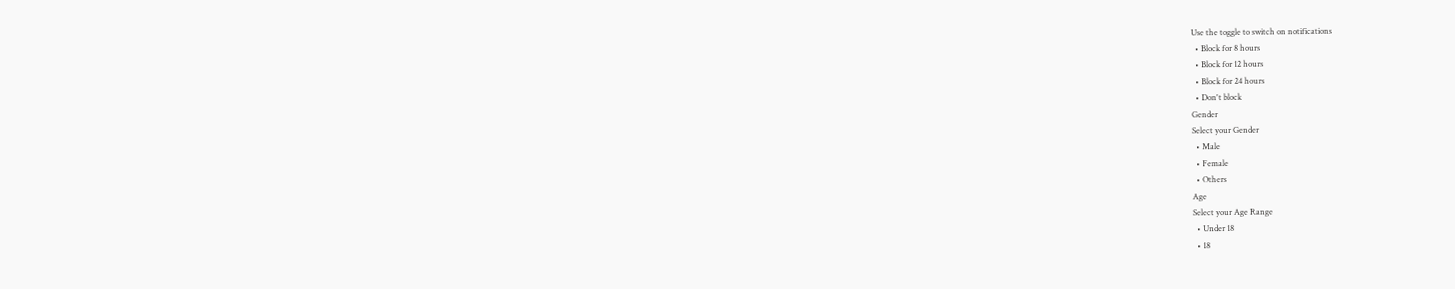Use the toggle to switch on notifications
  • Block for 8 hours
  • Block for 12 hours
  • Block for 24 hours
  • Don't block
Gender
Select your Gender
  • Male
  • Female
  • Others
Age
Select your Age Range
  • Under 18
  • 18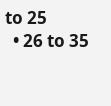to 25
  • 26 to 35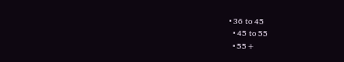• 36 to 45
  • 45 to 55
  • 55+